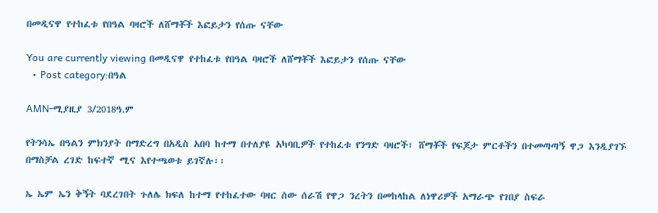በመዲናዋ የተከፈቱ የበዓል ባዛሮች ለሸማቾች እፎይታን የሰጡ ናቸው

You are currently viewing በመዲናዋ የተከፈቱ የበዓል ባዛሮች ለሸማቾች እፎይታን የሰጡ ናቸው
  • Post category:በዓል

AMN-ሚያዚያ 3/2018ዓ.ም

የትንሳኤ በዓልን ምክንያት በማድረግ በአዲስ አበባ ከተማ በተለያዩ አካባቢዎች የተከፈቱ የንግድ ባዛሮች፣ ሸማቾች የፍጆታ ምርቶችን በተመጣጣኝ ዋጋ እንዲያገኙ በማስቻል ረገድ ከፍተኛ ሚና እየተጫወቱ ይገኛሉ፡፡

ኤ ኤም ኤን ቅኝት ባደረገበት ጉለሌ ክፍለ ከተማ የተከፈተው ባዛር ሰው ሰራሽ የዋጋ ንረትን በመከላከል ለነዋሪዎች አማራጭ የገበያ ስፍራ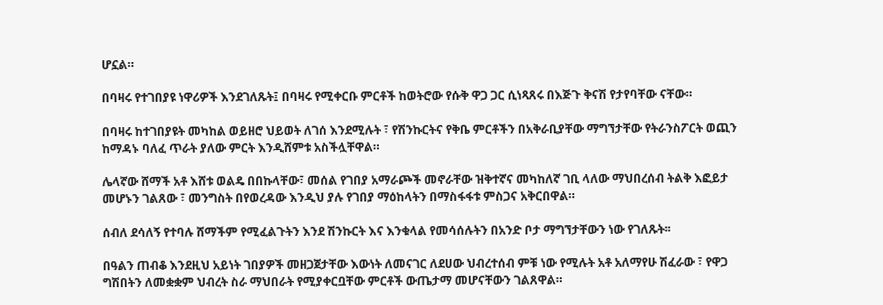ሆኗል።

በባዛሩ የተገበያዩ ነዋሪዎች እንደገለጹት፤ በባዛሩ የሚቀርቡ ምርቶች ከወትሮው የሱቅ ዋጋ ጋር ሲነጻጸሩ በእጅጉ ቅናሽ የታየባቸው ናቸው።

በባዛሩ ከተገበያዩት መካከል ወይዘሮ ህይወት ለገሰ እንደሚሉት ፣ የሽንኩርትና የቅቤ ምርቶችን በአቅራቢያቸው ማግኘታቸው የትራንስፖርት ወጪን ከማዳኑ ባለፈ ጥራት ያለው ምርት እንዲሸምቱ አስችሏቸዋል።

ሌላኛው ሸማች አቶ እሸቱ ወልዴ በበኩላቸው፣ መሰል የገበያ አማራጮች መኖራቸው ዝቅተኛና መካከለኛ ገቢ ላለው ማህበረሰብ ትልቅ እፎይታ መሆኑን ገልጸው ፣ መንግስት በየወረዳው እንዲህ ያሉ የገበያ ማዕከላትን በማስፋፋቱ ምስጋና አቅርበዋል።

ሰብለ ደሳለኝ የተባሉ ሸማችም የሚፈልጉትን እንደ ሽንኩርት እና እንቁላል የመሳሰሉትን በአንድ ቦታ ማግኘታቸውን ነው የገለጹት፡፡

በዓልን ጠብቆ እንደዚህ አይነት ገበያዎች መዘጋጀታቸው እውነት ለመናገር ለደሀው ህብረተሰብ ምቹ ነው የሚሉት አቶ አለማየሁ ሽፈራው ፣ የዋጋ ግሽበትን ለመቋቋም ህብረት ስራ ማህበራት የሚያቀርቧቸው ምርቶች ውጤታማ መሆናቸውን ገልጸዋል።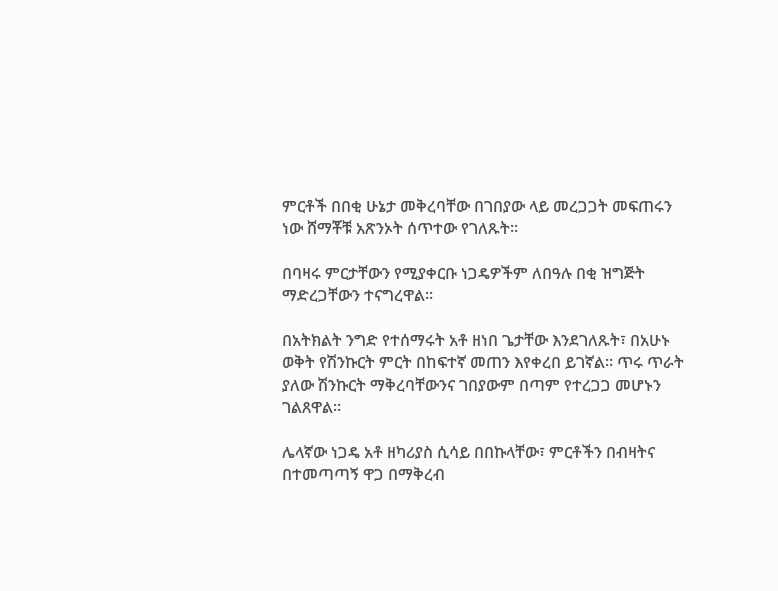ምርቶች በበቂ ሁኔታ መቅረባቸው በገበያው ላይ መረጋጋት መፍጠሩን ነው ሸማቾቹ አጽንኦት ሰጥተው የገለጹት፡፡

በባዛሩ ምርታቸውን የሚያቀርቡ ነጋዴዎችም ለበዓሉ በቂ ዝግጅት ማድረጋቸውን ተናግረዋል።

በአትክልት ንግድ የተሰማሩት አቶ ዘነበ ጌታቸው እንደገለጹት፣ በአሁኑ ወቅት የሽንኩርት ምርት በከፍተኛ መጠን እየቀረበ ይገኛል። ጥሩ ጥራት ያለው ሽንኩርት ማቅረባቸውንና ገበያውም በጣም የተረጋጋ መሆኑን ገልጸዋል፡፡

ሌላኛው ነጋዴ አቶ ዘካሪያስ ሲሳይ በበኩላቸው፣ ምርቶችን በብዛትና በተመጣጣኝ ዋጋ በማቅረብ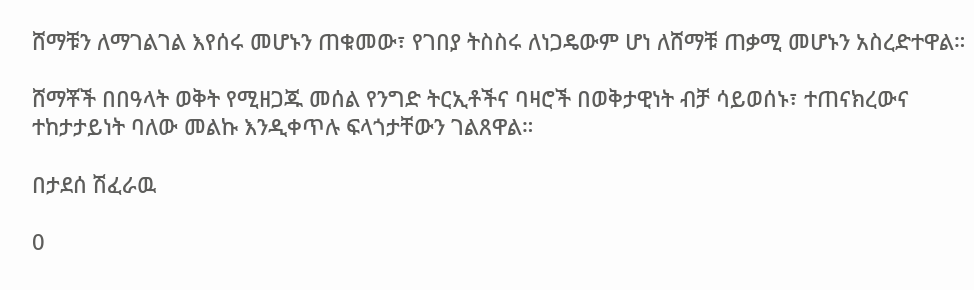ሸማቹን ለማገልገል እየሰሩ መሆኑን ጠቁመው፣ የገበያ ትስስሩ ለነጋዴውም ሆነ ለሸማቹ ጠቃሚ መሆኑን አስረድተዋል።

ሸማቾች በበዓላት ወቅት የሚዘጋጁ መሰል የንግድ ትርኢቶችና ባዛሮች በወቅታዊነት ብቻ ሳይወሰኑ፣ ተጠናክረውና ተከታታይነት ባለው መልኩ እንዲቀጥሉ ፍላጎታቸውን ገልጸዋል።

በታደሰ ሽፈራዉ

0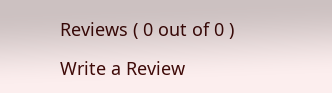Reviews ( 0 out of 0 )

Write a Review